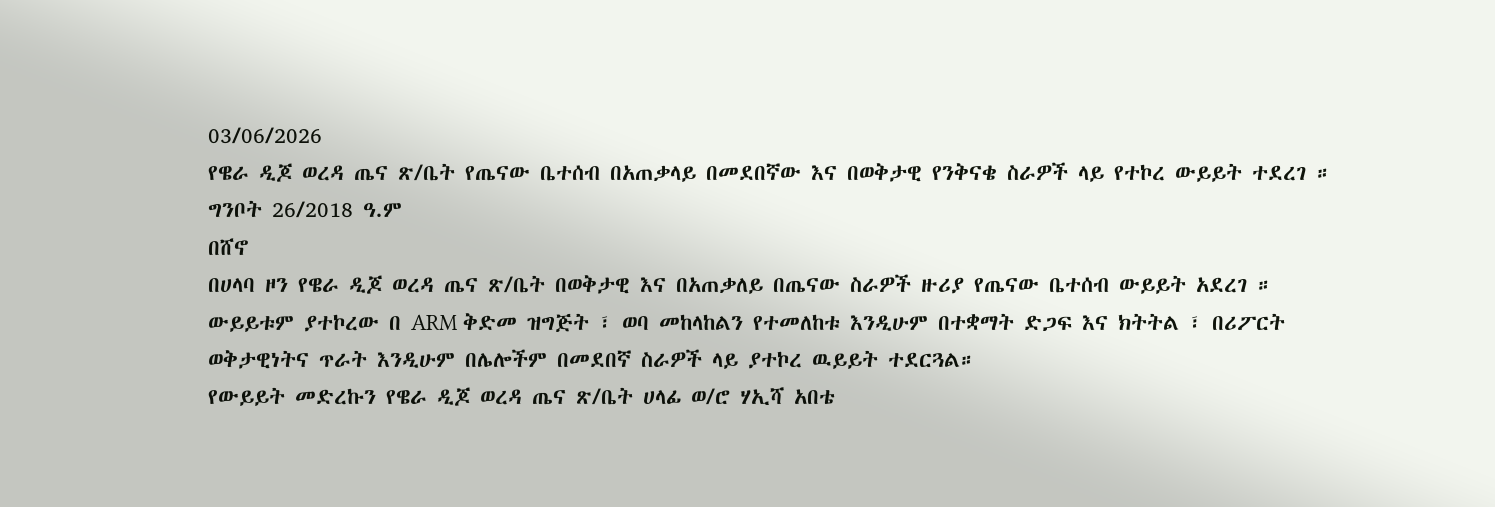03/06/2026
የዌራ ዲጆ ወረዳ ጤና ጽ/ቤት የጤናው ቤተሰብ በአጠቃላይ በመደበኛው እና በወቅታዊ የንቅናቄ ስራዎች ላይ የተኮረ ውይይት ተደረገ ።
ግንቦት 26/2018 ዓ.ም
በሸኖ
በሀላባ ዞን የዌራ ዲጆ ወረዳ ጤና ጽ/ቤት በወቅታዊ እና በአጠቃለይ በጤናው ስራዎች ዙሪያ የጤናው ቤተሰብ ውይይት አደረገ ። ውይይቱም ያተኮረው በ ARM ቅድመ ዝግጅት ፣ ወባ መከላከልን የተመለከቱ እንዲሁም በተቋማት ድጋፍ እና ክትትል ፣ በሪፖርት ወቅታዊነትና ጥራት እንዲሁም በሌሎችም በመደበኛ ስራዎች ላይ ያተኮረ ዉይይት ተደርጓል።
የውይይት መድረኩን የዌራ ዲጆ ወረዳ ጤና ጽ/ቤት ሀላፊ ወ/ሮ ሃኢሻ አበቴ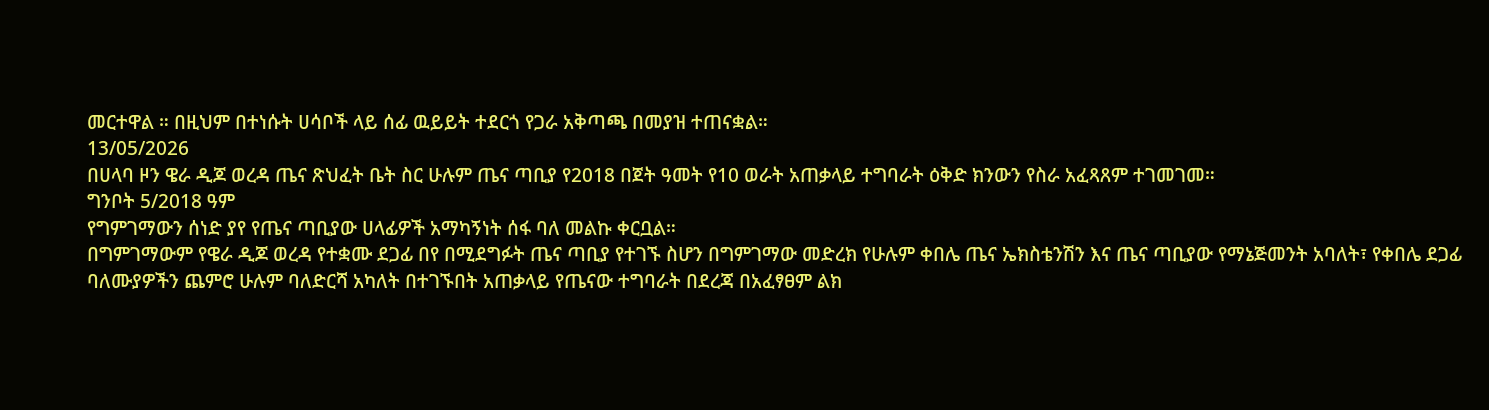መርተዋል ። በዚህም በተነሱት ሀሳቦች ላይ ሰፊ ዉይይት ተደርጎ የጋራ አቅጣጫ በመያዝ ተጠናቋል።
13/05/2026
በሀላባ ዞን ዌራ ዲጆ ወረዳ ጤና ጽህፈት ቤት ስር ሁሉም ጤና ጣቢያ የ2018 በጀት ዓመት የ10 ወራት አጠቃላይ ተግባራት ዕቅድ ክንውን የስራ አፈጻጸም ተገመገመ።
ግንቦት 5/2018 ዓም
የግምገማውን ሰነድ ያየ የጤና ጣቢያው ሀላፊዎች አማካኝነት ሰፋ ባለ መልኩ ቀርቧል።
በግምገማውም የዌራ ዲጆ ወረዳ የተቋሙ ደጋፊ በየ በሚደግፉት ጤና ጣቢያ የተገኙ ስሆን በግምገማው መድረክ የሁሉም ቀበሌ ጤና ኤክስቴንሽን እና ጤና ጣቢያው የማኔጅመንት አባለት፣ የቀበሌ ደጋፊ ባለሙያዎችን ጨምሮ ሁሉም ባለድርሻ አካለት በተገኙበት አጠቃላይ የጤናው ተግባራት በደረጃ በአፈፃፀም ልክ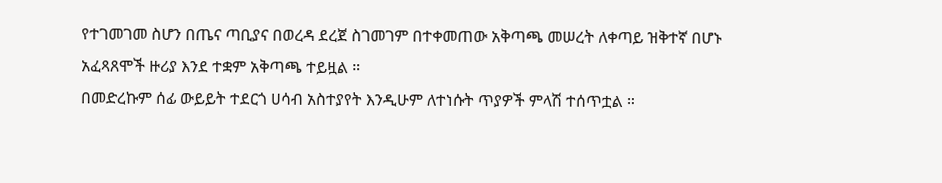የተገመገመ ስሆን በጤና ጣቢያና በወረዳ ደረጀ ስገመገም በተቀመጠው አቅጣጫ መሠረት ለቀጣይ ዝቅተኛ በሆኑ አፈጻጸሞች ዙሪያ እንደ ተቋም አቅጣጫ ተይዟል ።
በመድረኩም ሰፊ ውይይት ተደርጎ ሀሳብ አስተያየት እንዲሁም ለተነሱት ጥያዎች ምላሽ ተሰጥቷል ።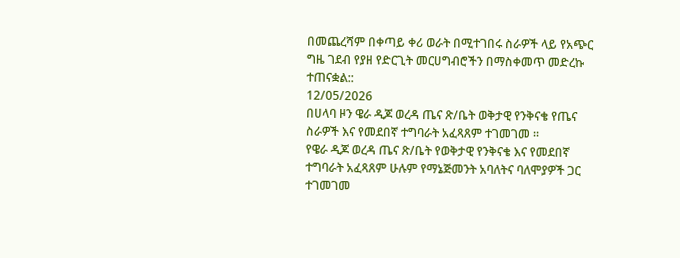በመጨረሻም በቀጣይ ቀሪ ወራት በሚተገበሩ ስራዎች ላይ የአጭር ግዜ ገደብ የያዘ የድርጊት መርሀግብሮችን በማስቀመጥ መድረኩ ተጠናቋል::
12/05/2026
በሀላባ ዞን ዌራ ዲጆ ወረዳ ጤና ጽ/ቤት ወቅታዊ የንቅናቄ የጤና ስራዎች እና የመደበኛ ተግባራት አፈጻጸም ተገመገመ ።
የዌራ ዲጆ ወረዳ ጤና ጽ/ቤት የወቅታዊ የንቅናቄ እና የመደበኛ ተግባራት አፈጻጸም ሁሉም የማኔጅመንት አባለትና ባለሞያዎች ጋር ተገመገመ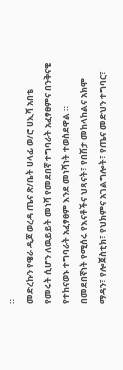።
መድረኩን የዌራ ዲጆ ወረዳ ጤና ጽ/ቤት ሀላፊ ወ/ሮ ሀኢሻ አበቴ የመሩት ሲሆን ለዉይይት መነሻ የመደበኛ ተግባራት አፈፃፀምና በንቅናቄ የተከናወኑ ተግባራት አፈፃፀም እንደ መነሻነት ተወስደዋል ።
በመደበኛነት የሚሰሩ የእናቶችና ህጻናት፣ የበሽታ መከላከልና አክሞ ማዳን፣ የሎጀስቲክ፣ የህክምና አገልግሎት፣ የጤና መድህን ተግባር፣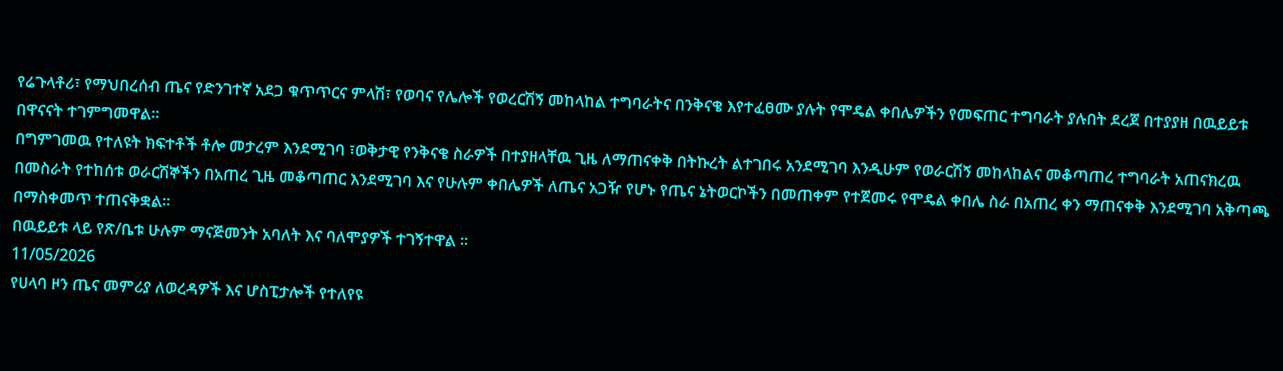የሬጉላቶሪ፣ የማህበረሰብ ጤና የድንገተኛ አደጋ ቁጥጥርና ምላሽ፣ የወባና የሌሎች የወረርሽኝ መከላከል ተግባራትና በንቅናቄ እየተፈፀሙ ያሉት የሞዴል ቀበሌዎችን የመፍጠር ተግባራት ያሉበት ደረጀ በተያያዘ በዉይይቱ በዋናናት ተገምግመዋል።
በግምገመዉ የተለዩት ክፍተቶች ቶሎ መታረም እንደሚገባ ፣ወቅታዊ የንቅናቄ ስራዎች በተያዘላቸዉ ጊዜ ለማጠናቀቅ በትኩረት ልተገበሩ አንደሚገባ እንዲሁም የወራርሽኝ መከላከልና መቆጣጠረ ተግባራት አጠናክረዉ በመስራት የተከሰቱ ወራርሽኞችን በአጠረ ጊዜ መቆጣጠር እንደሚገባ እና የሁሉም ቀበሌዎች ለጤና አጋዥ የሆኑ የጤና ኔትወርኮችን በመጠቀም የተጀመሩ የሞዴል ቀበሌ ስራ በአጠረ ቀን ማጠናቀቅ እንደሚገባ አቅጣጫ በማስቀመጥ ተጠናቅቋል።
በዉይይቱ ላይ የጽ/ቤቱ ሁሉም ማናጅመንት አባለት እና ባለሞያዎች ተገኝተዋል ።
11/05/2026
የሀላባ ዞን ጤና መምሪያ ለወረዳዎች እና ሆስፒታሎች የተለየዩ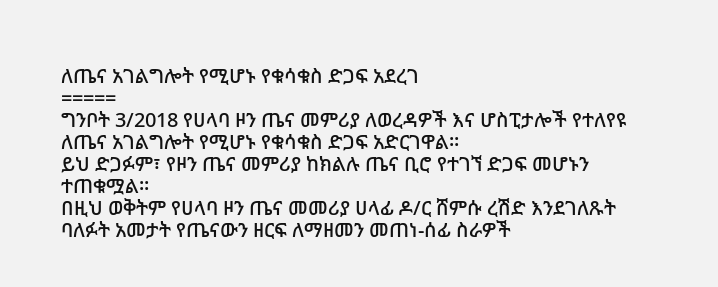ለጤና አገልግሎት የሚሆኑ የቁሳቁስ ድጋፍ አደረገ
=====
ግንቦት 3/2018 የሀላባ ዞን ጤና መምሪያ ለወረዳዎች እና ሆስፒታሎች የተለየዩ ለጤና አገልግሎት የሚሆኑ የቁሳቁስ ድጋፍ አድርገዋል።
ይህ ድጋፉም፣ የዞን ጤና መምሪያ ከክልሉ ጤና ቢሮ የተገኘ ድጋፍ መሆኑን ተጠቁሟል።
በዚህ ወቅትም የሀላባ ዞን ጤና መመሪያ ሀላፊ ዶ/ር ሸምሱ ረሽድ እንደገለጹት ባለፉት አመታት የጤናውን ዘርፍ ለማዘመን መጠነ-ሰፊ ስራዎች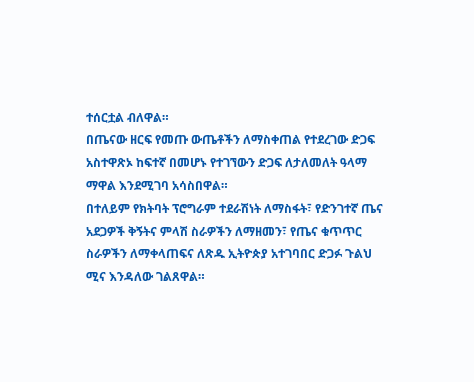ተሰርቷል ብለዋል።
በጤናው ዘርፍ የመጡ ውጤቶችን ለማስቀጠል የተደረገው ድጋፍ አስተዋጽኦ ከፍተኛ በመሆኑ የተገኘውን ድጋፍ ለታለመለት ዓላማ ማዋል እንደሚገባ አሳስበዋል።
በተለይም የክትባት ፕሮግራም ተደራሽነት ለማስፋት፣ የድንገተኛ ጤና አደጋዎች ቅኝትና ምላሽ ስራዎችን ለማዘመን፣ የጤና ቁጥጥር ስራዎችን ለማቀላጠፍና ለጽዱ ኢትዮጵያ አተገባበር ድጋፉ ጉልህ ሚና እንዳለው ገልጸዋል።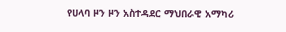የሀላባ ዞን ዞን አስተዳደር ማህበራዊ አማካሪ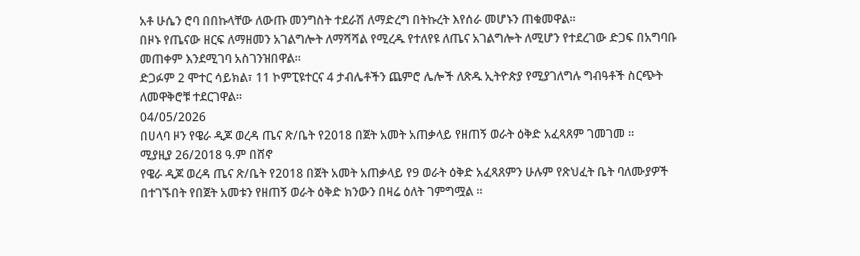አቶ ሁሴን ሮባ በበኩላቸው ለውጡ መንግስት ተደራሽ ለማድረግ በትኩረት እየሰራ መሆኑን ጠቁመዋል።
በዞኑ የጤናው ዘርፍ ለማዘመን አገልግሎት ለማሻሻል የሚረዱ የተለየዩ ለጤና አገልግሎት ለሚሆን የተደረገው ድጋፍ በአግባቡ መጠቀም እንደሚገባ አስገንዝበዋል።
ድጋፉም 2 ሞተር ሳይክል፣ 11 ኮምፒዩተርና 4 ታብሌቶችን ጨምሮ ሌሎች ለጽዱ ኢትዮጵያ የሚያገለግሉ ግብዓቶች ስርጭት ለመዋቅሮቹ ተደርገዋል።
04/05/2026
በሀላባ ዞን የዌራ ዲጆ ወረዳ ጤና ጽ/ቤት የ2018 በጀት አመት አጠቃላይ የዘጠኝ ወራት ዕቅድ አፈጻጸም ገመገመ ።
ሚያዚያ 26/2018 ዓ.ም በሸኖ
የዌራ ዲጆ ወረዳ ጤና ጽ/ቤት የ2018 በጀት አመት አጠቃላይ የ9 ወራት ዕቅድ አፈጻጸምን ሁሉም የጽህፈት ቤት ባለሙያዎች በተገኙበት የበጀት አመቱን የዘጠኝ ወራት ዕቅድ ክንውን በዛሬ ዕለት ገምግሟል ።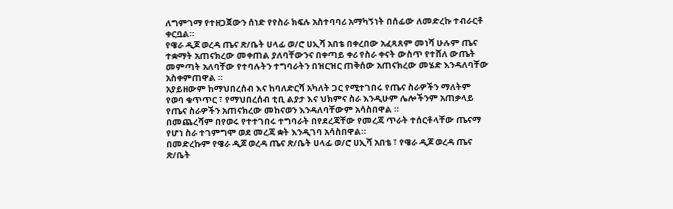ለግምገማ የተዘጋጀውን ሰነድ የየስራ ክፍሉ አስተባባሪ አማካኝነት በሰፊው ለመድረኩ ተብራርቶ ቀርቧል።
የዌራ ዲጆ ወረዳ ጤና ጽ/ቤት ሀላፊ ወ/ሮ ሀኢሻ አበቴ በቀረበው አፈጻጸም መነሻ ሁሉም ጤና ተቋማት አጠናክረው መቀጠል ያለባቸውንና በቀጣይ ቀሪ የስራ ቀናት ውስጥ የተሸለ ውጤት መምጣት አለባቸው የተባሉትን ተግባራትን በዝርዝር ጠቅሰው አጠናክረው መሄድ እንዳለባቸው አስቀምጠዋል ።
አያይዘውም ከማህበረሰብ እና ከባለድርሻ አካለት ጋር የሚተገበሩ የጤና ስራዎችን ማለትም የወባ ቁጥጥር ፣ የማህበረሰብ ቲቢ ልያታ እና ህክምና ስራ እንዲሁም ሌሎችንም አጠቃላይ የጤና ስራዎችን አጠናክረው መከናወን እንዳለባቸውም አሳስበዋል ።
በመጨረሻም በየወሩ የተተገበሩ ተግባራት በየደረጃቸው የመረጃ ጥራት ተሰርቶላቸው ጤናማ የሆነ ስራ ተገምግሞ ወደ መረጃ ቋት እንዲገባ አሳስበዋል።
በመድረኩም የዌራ ዲጆ ወረዳ ጤና ጽ/ቤት ሀላፊ ወ/ሮ ሀኢሻ አበቴ ፣ የዌራ ዲጆ ወረዳ ጤና ጽ/ቤት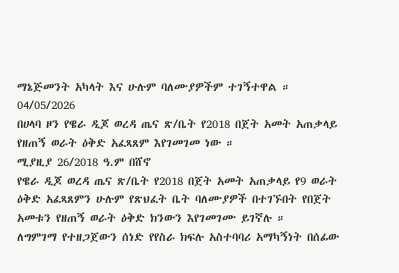ማኔጅመንት አካላት እና ሁሉም ባለሙያዎችም ተገኝተዋል ።
04/05/2026
በሀላባ ዞን የዌራ ዲጆ ወረዳ ጤና ጽ/ቤት የ2018 በጀት አመት አጠቃላይ የዘጠኝ ወራት ዕቅድ አፈጻጸም እየገመገመ ነው ።
ሚያዚያ 26/2018 ዓ.ም በሸኖ
የዌራ ዲጆ ወረዳ ጤና ጽ/ቤት የ2018 በጀት አመት አጠቃላይ የ9 ወራት ዕቅድ አፈጻጸምን ሁሉም የጽህፈት ቤት ባለሙያዎች በተገኙበት የበጀት አመቱን የዘጠኝ ወራት ዕቅድ ክንውን እየገመገሙ ይገኛሉ ።
ለግምገማ የተዘጋጀውን ሰነድ የየስራ ክፍሉ አስተባባሪ አማካኝነት በሰፊው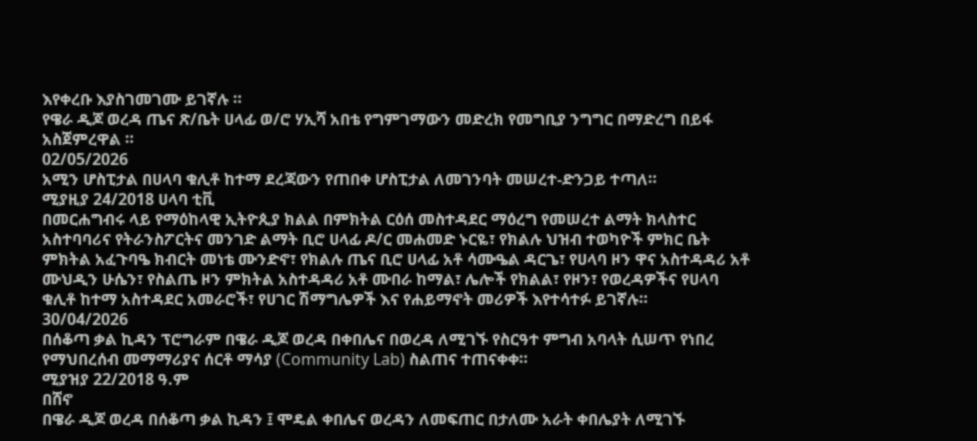እየቀረቡ እያስገመገሙ ይገኛሉ ።
የዌራ ዲጆ ወረዳ ጤና ጽ/ቤት ሀላፊ ወ/ሮ ሃኢሻ አበቴ የግምገማውን መድረክ የመግቢያ ንግግር በማድረግ በይፋ አስጀምረዋል ።
02/05/2026
አሚን ሆስፒታል በሀላባ ቁሊቶ ከተማ ደረጃውን የጠበቀ ሆስፒታል ለመገንባት መሠረተ-ድንጋይ ተጣለ።
ሚያዚያ 24/2018 ሀላባ ቲቪ
በመርሐግብሩ ላይ የማዕከላዊ ኢትዮጲያ ክልል በምክትል ርዕሰ መስተዳደር ማዕረግ የመሠረተ ልማት ክላስተር አስተባባሪና የትራንስፖርትና መንገድ ልማት ቢሮ ሀላፊ ዶ/ር መሐመድ ኑርዬ፣ የክልሉ ህዝብ ተወካዮች ምክር ቤት ምክትል አፈጉባዔ ክብርት መነቴ ሙንድኖ፣ የክልሉ ጤና ቢሮ ሀላፊ አቶ ሳሙዔል ዳርጌ፣ የሀላባ ዞን ዋና አስተዳዳሪ አቶ ሙህዲን ሁሴን፣ የስልጤ ዞን ምክትል አስተዳዳሪ አቶ ሙበራ ከማል፣ ሌሎች የክልል፣ የዞን፣ የወረዳዎችና የሀላባ ቁሊቶ ከተማ አስተዳደር አመራሮች፣ የሀገር ሽማግሌዎች እና የሐይማኖት መሪዎች እየተሳተፉ ይገኛሉ።
30/04/2026
በሰቆጣ ቃል ኪዳን ፕሮግራም በዌራ ዲጆ ወረዳ በቀበሌና በወረዳ ለሚገኙ የስርዓተ ምግብ አባላት ሲሠጥ የነበረ የማህበረሰብ መማማሪያና ሰርቶ ማሳያ (Community Lab) ስልጠና ተጠናቀቀ።
ሚያዝያ 22/2018 ዓ.ም
በሸኖ
በዌራ ዲጆ ወረዳ በሰቆጣ ቃል ኪዳን ፤ ሞዴል ቀበሌና ወረዳን ለመፍጠር በታለሙ አራት ቀበሌያት ለሚገኙ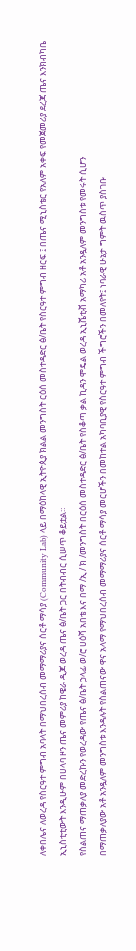ለቀበሌና ለወረዳ የስርዓተ ምግብ አባላት በማህበረሰብ መማማሪያና ሰርቶ ማሳያ (Community Lab) ላይ በማዕከላዊ ኢትዮጲያ ክልል መንግስት ርዕሰ መስተዳድር ፅ/ቤት የስርዓተ ምግብ ዘርፍ ፤ በጤና ሚኒስቴር የአለም አቀፍ የመጀመሪያ ደረጃ ጤና እንክብካቤ ኢኒስቲቲውት እንዲሁም በሀላባ ዞን ጤና መምሪያ ከዌራ ዲጆ ወረዳ ጤና ፅ/ቤት ጋር በትብብር ሲሠጥ ቆይቷል።
የስልጠና ማጠቃለያ መድረኩን የወረዳው የጤና ፅ/ቤት ኃላፊ ወ/ሮ ሀዕሻ አበቴ እና በማ /ኢ / ክ /መንግስት በርዕሰ መስተዳድር ፅ/ቤት የስቆጣ ቃል ኪዳን ሞዴል ወረዳ ኢኒሼቲቭ አማካሪ አቶ አንዷለም መንግስቱ የመሩት ሲሆን
በማጠቃለያው አቶ አንዷለም መንግስቱ እንዳሉት የስልጠናው ዋና አላማ የማህበረሰብ መማማሪያና ሰርቶ ማሳያ መርሆችን በመከተል አካባቢያዊ የስርዓተ ምግብ ችግሮችን በመለየት፤ ነባራዊ ሁኔታ ግምት ዉስጥ ያስገቡ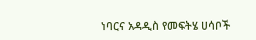ነባርና አዳዲስ የመፍትሄ ሀሳቦች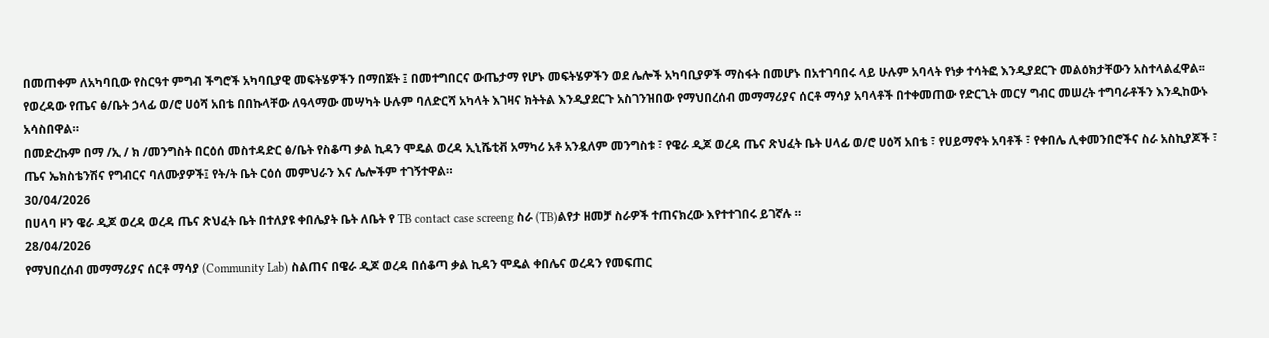በመጠቀም ለአካባቢው የስርዓተ ምግብ ችግሮች አካባቢያዊ መፍትሄዎችን በማበጀት ፤ በመተግበርና ውጤታማ የሆኑ መፍትሄዎችን ወደ ሌሎች አካባቢያዎች ማስፋት በመሆኑ በአተገባበሩ ላይ ሁሉም አባላት የነቃ ተሳትፎ እንዲያደርጉ መልዕክታቸውን አስተላልፈዋል፡፡
የወረዳው የጤና ፅ/ቤት ኃላፊ ወ/ሮ ሀዕሻ አበቴ በበኩላቸው ለዓላማው መሣካት ሁሉም ባለድርሻ አካላት እገዛና ክትትል እንዲያደርጉ አስገንዝበው የማህበረሰብ መማማሪያና ሰርቶ ማሳያ አባላቶች በተቀመጠው የድርጊት መርሃ ግብር መሠረት ተግባራቶችን እንዲከውኑ አሳስበዋል።
በመድረኩም በማ /ኢ / ክ /መንግስት በርዕሰ መስተዳድር ፅ/ቤት የስቆጣ ቃል ኪዳን ሞዴል ወረዳ ኢኒሼቲቭ አማካሪ አቶ አንዷለም መንግስቱ ፣ የዌራ ዲጆ ወረዳ ጤና ጽህፈት ቤት ሀላፊ ወ/ሮ ሀዕሻ አበቴ ፣ የሀይማኖት አባቶች ፣ የቀበሌ ሊቀመንበሮችና ስራ አስኪያጆች ፣ ጤና ኤክስቴንሽና የግብርና ባለሙያዎች፤ የት/ት ቤት ርዕሰ መምህራን እና ሌሎችም ተገኝተዋል።
30/04/2026
በሀላባ ዞን ዌራ ዲጆ ወረዳ ወረዳ ጤና ጽህፈት ቤት በተለያዩ ቀበሌያት ቤት ለቤት የ TB contact case screeng ስራ (TB)ልየታ ዘመቻ ስራዎች ተጠናክረው እየተተገበሩ ይገኛሉ ።
28/04/2026
የማህበረሰብ መማማሪያና ሰርቶ ማሳያ (Community Lab) ስልጠና በዌራ ዲጆ ወረዳ በሰቆጣ ቃል ኪዳን ሞዴል ቀበሌና ወረዳን የመፍጠር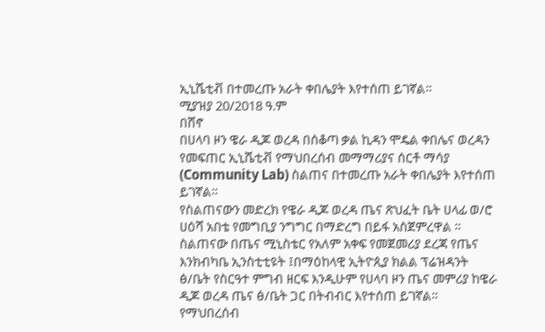ኢኒሼቲቭ በተመረጡ አራት ቀበሌያት እየተሰጠ ይገኛል።
ሚያዝያ 20/2018 ዓ.ም
በሸኖ
በሀላባ ዞን ዌራ ዲጆ ወረዳ በሰቆጣ ቃል ኪዳን ሞዴል ቀበሌና ወረዳን የመፍጠር ኢኒሼቲቭ የማህበረሰብ መማማሪያና ሰርቶ ማሳያ (Community Lab) ስልጠና በተመረጡ አራት ቀበሌያት እየተሰጠ ይገኛል።
የስልጠናውን መድረክ የዌራ ዲጆ ወረዳ ጤና ጽህፈት ቤት ሀላፊ ወ/ሮ ሀዕሻ አበቴ የመግቢያ ንግግር በማድረግ በይፋ አስጀምረዋል ።
ስልጠናው በጤና ሚኒስቴር የአለም አቀፍ የመጀመሪያ ደረጃ የጤና እንክብካቤ ኢንስቲቲዩት ፤በማዕከላዊ ኢትዮጲያ ክልል ፕሬዝዳንት ፅ/ቤት የስርዓተ ምግብ ዘርፍ እንዲሁም የሀላባ ዞን ጤና መምሪያ ከዌራ ዲጆ ወረዳ ጤና ፅ/ቤት ጋር በትብብር እየተሰጠ ይገኛል።
የማህበረሰብ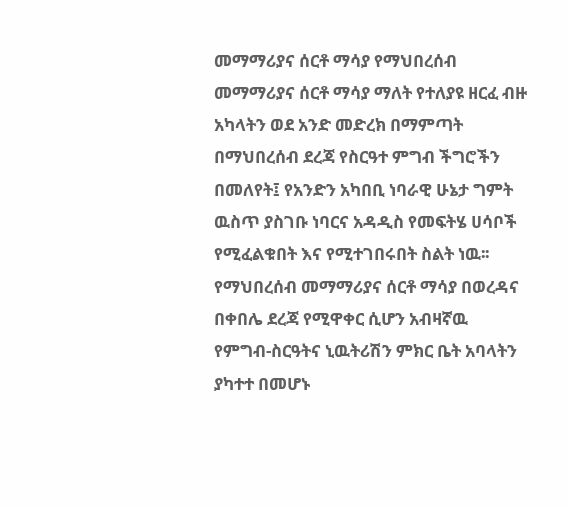መማማሪያና ሰርቶ ማሳያ የማህበረሰብ መማማሪያና ሰርቶ ማሳያ ማለት የተለያዩ ዘርፈ ብዙ አካላትን ወደ አንድ መድረክ በማምጣት በማህበረሰብ ደረጃ የስርዓተ ምግብ ችግሮችን በመለየት፤ የአንድን አካበቢ ነባራዊ ሁኔታ ግምት ዉስጥ ያስገቡ ነባርና አዳዲስ የመፍትሄ ሀሳቦች የሚፈልቁበት እና የሚተገበሩበት ስልት ነዉ፡፡
የማህበረሰብ መማማሪያና ሰርቶ ማሳያ በወረዳና በቀበሌ ደረጃ የሚዋቀር ሲሆን አብዛኛዉ የምግብ-ስርዓትና ኒዉትሪሽን ምክር ቤት አባላትን ያካተተ በመሆኑ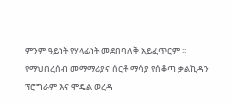ምንም ዓይነት የሃላፊነት መደበባለቅ አይፈጥርም ፡፡
የማህበረሰብ መማማሪያና ሰርቶ ማሳያ የሰቆጣ ቃልኪዳን ፕሮግራም እና ሞዴል ወረዳ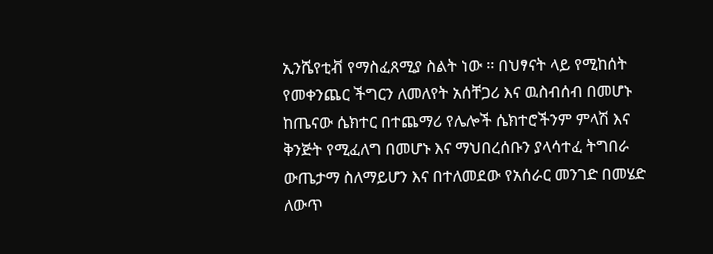ኢንሼየቲቭ የማስፈጸሚያ ስልት ነው ፡፡ በህፃናት ላይ የሚከሰት የመቀንጨር ችግርን ለመለየት አሰቸጋሪ እና ዉስብሰብ በመሆኑ ከጤናው ሴክተር በተጨማሪ የሌሎች ሴክተሮችንም ምላሽ እና ቅንጅት የሚፈለግ በመሆኑ እና ማህበረሰቡን ያላሳተፈ ትግበራ ውጤታማ ስለማይሆን እና በተለመደው የአሰራር መንገድ በመሄድ ለውጥ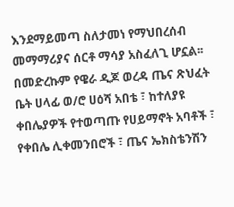እንደማይመጣ ስለታመነ የማህበረሰብ መማማሪያና ሰርቶ ማሳያ አስፈለጊ ሆኗል፡፡
በመድረኩም የዌራ ዲጆ ወረዳ ጤና ጽህፈት ቤት ሀላፊ ወ/ሮ ሀዕሻ አበቴ ፣ ከተለያዩ ቀበሌያዎች የተወጣጡ የሀይማኖት አባቶች ፣ የቀበሌ ሊቀመንበሮች ፣ ጤና ኤክስቴንሽን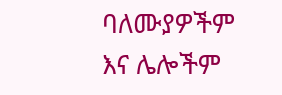ባለሙያዎችም እና ሌሎችም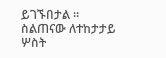ይገኙበታል ። ስልጠናው ለተከታታይ ሦስት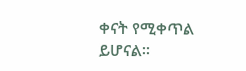ቀናት የሚቀጥል ይሆናል።